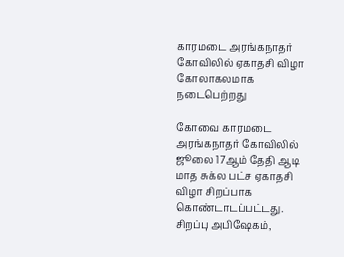காரமடை அரங்கநாதர் கோவிலில் ஏகாதசி விழா கோலாகலமாக நடைபெற்றது

கோவை காரமடை அரங்கநாதர் கோவிலில் ஜூலை 17ஆம் தேதி ஆடி மாத சுக்ல பட்ச ஏகாதசி விழா சிறப்பாக கொண்டாடப்பட்டது. சிறப்பு அபிஷேகம்,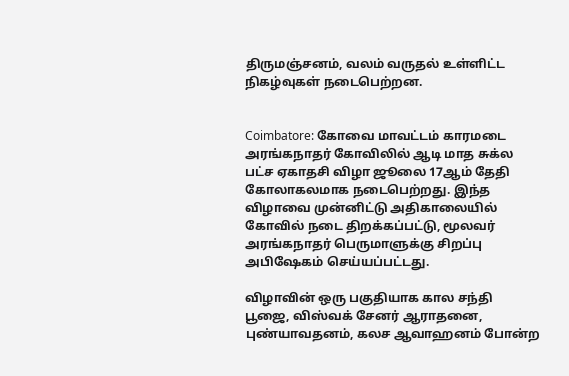திருமஞ்சனம், வலம் வருதல் உள்ளிட்ட நிகழ்வுகள் நடைபெற்றன.


Coimbatore: கோவை மாவட்டம் காரமடை அரங்கநாதர் கோவிலில் ஆடி மாத சுக்ல பட்ச ஏகாதசி விழா ஜூலை 17ஆம் தேதி கோலாகலமாக நடைபெற்றது. இந்த விழாவை முன்னிட்டு அதிகாலையில் கோவில் நடை திறக்கப்பட்டு, மூலவர் அரங்கநாதர் பெருமாளுக்கு சிறப்பு அபிஷேகம் செய்யப்பட்டது.

விழாவின் ஒரு பகுதியாக கால சந்தி பூஜை, விஸ்வக் சேனர் ஆராதனை, புண்யாவதனம், கலச ஆவாஹனம் போன்ற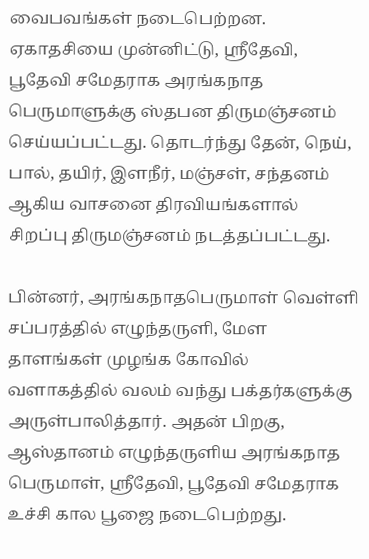வைபவங்கள் நடைபெற்றன. ஏகாதசியை முன்னிட்டு, ஸ்ரீதேவி, பூதேவி சமேதராக அரங்கநாத பெருமாளுக்கு ஸ்தபன திருமஞ்சனம் செய்யப்பட்டது. தொடர்ந்து தேன், நெய், பால், தயிர், இளநீர், மஞ்சள், சந்தனம் ஆகிய வாசனை திரவியங்களால் சிறப்பு திருமஞ்சனம் நடத்தப்பட்டது.

பின்னர், அரங்கநாதபெருமாள் வெள்ளி சப்பரத்தில் எழுந்தருளி, மேள தாளங்கள் முழங்க கோவில் வளாகத்தில் வலம் வந்து பக்தர்களுக்கு அருள்பாலித்தார். அதன் பிறகு, ஆஸ்தானம் எழுந்தருளிய அரங்கநாத பெருமாள், ஸ்ரீதேவி, பூதேவி சமேதராக உச்சி கால பூஜை நடைபெற்றது.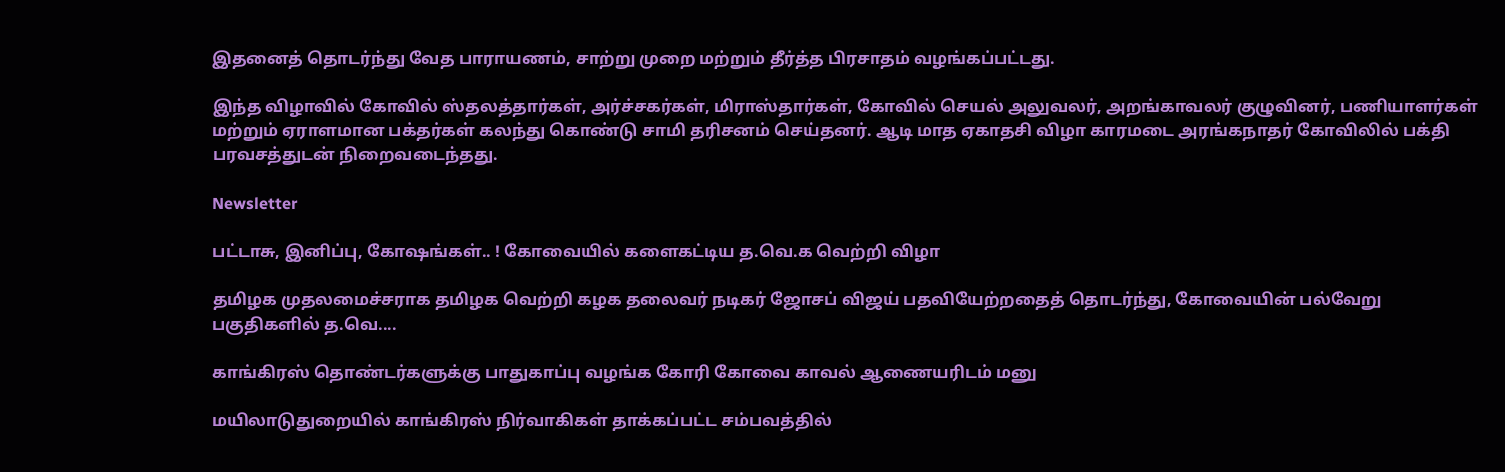இதனைத் தொடர்ந்து வேத பாராயணம், சாற்று முறை மற்றும் தீர்த்த பிரசாதம் வழங்கப்பட்டது.

இந்த விழாவில் கோவில் ஸ்தலத்தார்கள், அர்ச்சகர்கள், மிராஸ்தார்கள், கோவில் செயல் அலுவலர், அறங்காவலர் குழுவினர், பணியாளர்கள் மற்றும் ஏராளமான பக்தர்கள் கலந்து கொண்டு சாமி தரிசனம் செய்தனர். ஆடி மாத ஏகாதசி விழா காரமடை அரங்கநாதர் கோவிலில் பக்தி பரவசத்துடன் நிறைவடைந்தது.

Newsletter

பட்டாசு, இனிப்பு, கோஷங்கள்.. ! கோவையில் களைகட்டிய த.வெ.க வெற்றி விழா

தமிழக முதலமைச்சராக தமிழக வெற்றி கழக தலைவர் நடிகர் ஜோசப் விஜய் பதவியேற்றதைத் தொடர்ந்து, கோவையின் பல்வேறு பகுதிகளில் த.வெ....

காங்கிரஸ் தொண்டர்களுக்கு பாதுகாப்பு வழங்க கோரி கோவை காவல் ஆணையரிடம் மனு

மயிலாடுதுறையில் காங்கிரஸ் நிர்வாகிகள் தாக்கப்பட்ட சம்பவத்தில்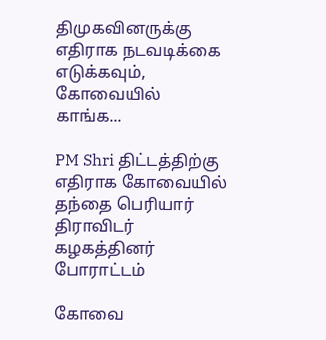திமுகவினருக்கு எதிராக நடவடிக்கை எடுக்கவும், கோவையில் காங்க...

PM Shri திட்டத்திற்கு எதிராக கோவையில் தந்தை பெரியார் திராவிடர் கழகத்தினர் போராட்டம்

கோவை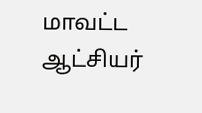மாவட்ட ஆட்சியர்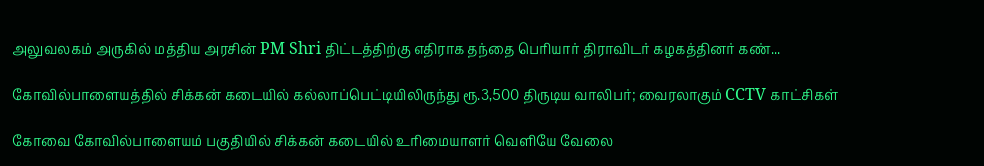அலுவலகம் அருகில் மத்திய அரசின் PM Shri திட்டத்திற்கு எதிராக தந்தை பெரியார் திராவிடர் கழகத்தினர் கண்...

கோவில்பாளையத்தில் சிக்கன் கடையில் கல்லாப்பெட்டியிலிருந்து ரூ.3,500 திருடிய வாலிபர்; வைரலாகும் CCTV காட்சிகள்

கோவை கோவில்பாளையம் பகுதியில் சிக்கன் கடையில் உரிமையாளர் வெளியே வேலை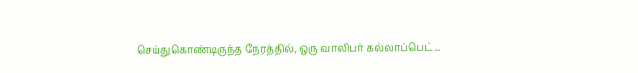செய்துகொண்டிருந்த நேரத்தில், ஒரு வாலிபர் கல்லாப்பெட்...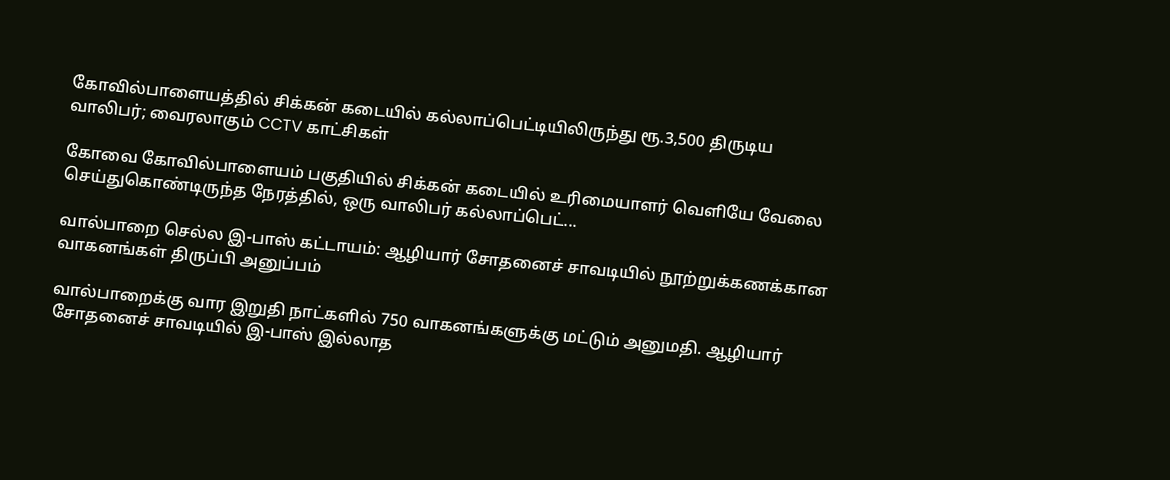கோவில்பாளையத்தில் சிக்கன் கடையில் கல்லாப்பெட்டியிலிருந்து ரூ.3,500 திருடிய வாலிபர்; வைரலாகும் CCTV காட்சிகள்

கோவை கோவில்பாளையம் பகுதியில் சிக்கன் கடையில் உரிமையாளர் வெளியே வேலை செய்துகொண்டிருந்த நேரத்தில், ஒரு வாலிபர் கல்லாப்பெட்...

வால்பாறை செல்ல இ-பாஸ் கட்டாயம்: ஆழியார் சோதனைச் சாவடியில் நூற்றுக்கணக்கான வாகனங்கள் திருப்பி அனுப்பம்

வால்பாறைக்கு வார இறுதி நாட்களில் 750 வாகனங்களுக்கு மட்டும் அனுமதி. ஆழியார் சோதனைச் சாவடியில் இ-பாஸ் இல்லாத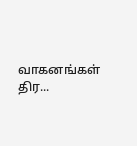வாகனங்கள் திர...